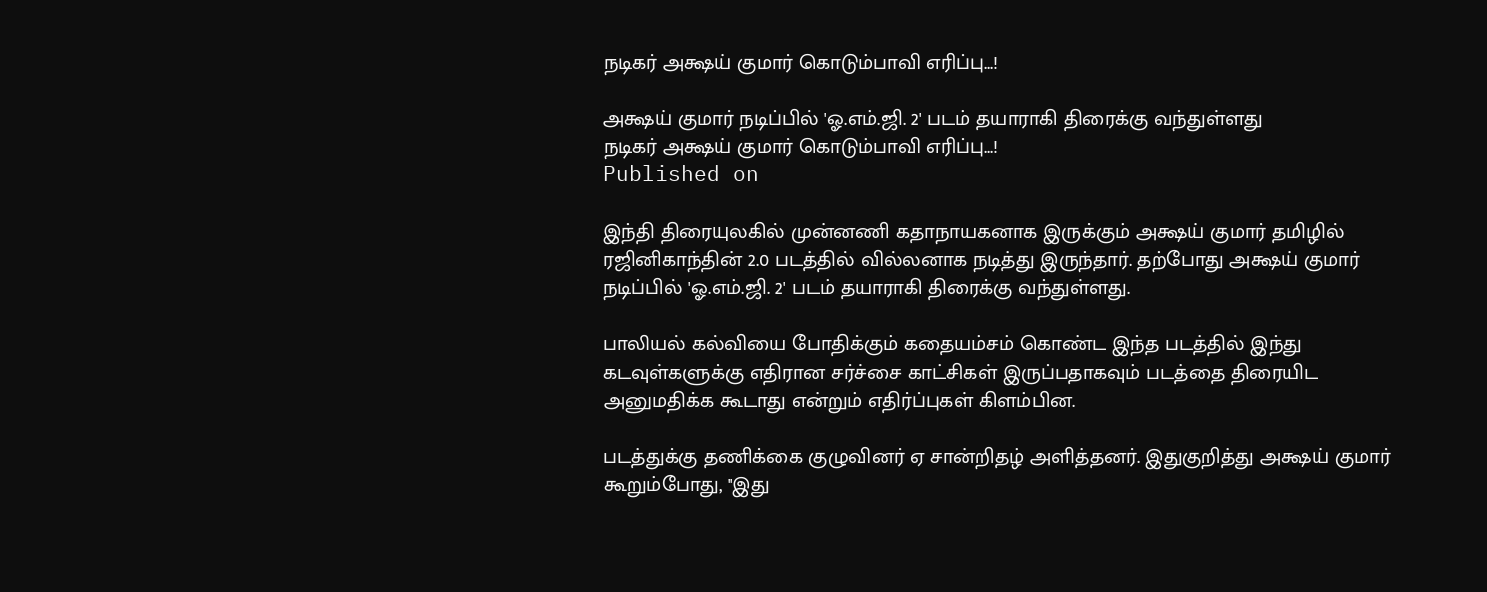நடிகர் அக்ஷய் குமார் கொடும்பாவி எரிப்பு...!

அக்ஷய் குமார் நடிப்பில் 'ஓ.எம்.ஜி. 2' படம் தயாராகி திரைக்கு வந்துள்ளது
நடிகர் அக்ஷய் குமார் கொடும்பாவி எரிப்பு...!
Published on

இந்தி திரையுலகில் முன்னணி கதாநாயகனாக இருக்கும் அக்ஷய் குமார் தமிழில் ரஜினிகாந்தின் 2.0 படத்தில் வில்லனாக நடித்து இருந்தார். தற்போது அக்ஷய் குமார் நடிப்பில் 'ஓ.எம்.ஜி. 2' படம் தயாராகி திரைக்கு வந்துள்ளது.

பாலியல் கல்வியை போதிக்கும் கதையம்சம் கொண்ட இந்த படத்தில் இந்து கடவுள்களுக்கு எதிரான சர்ச்சை காட்சிகள் இருப்பதாகவும் படத்தை திரையிட அனுமதிக்க கூடாது என்றும் எதிர்ப்புகள் கிளம்பின.

படத்துக்கு தணிக்கை குழுவினர் ஏ சான்றிதழ் அளித்தனர். இதுகுறித்து அக்ஷய் குமார் கூறும்போது, ''இது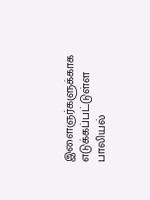இளைஞர்களுக்காக எடுக்கப்பட்டுள்ள பாலியல்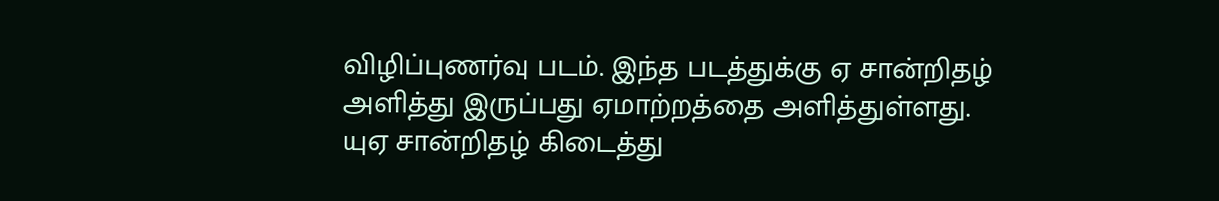விழிப்புணர்வு படம். இந்த படத்துக்கு ஏ சான்றிதழ் அளித்து இருப்பது ஏமாற்றத்தை அளித்துள்ளது. யுஏ சான்றிதழ் கிடைத்து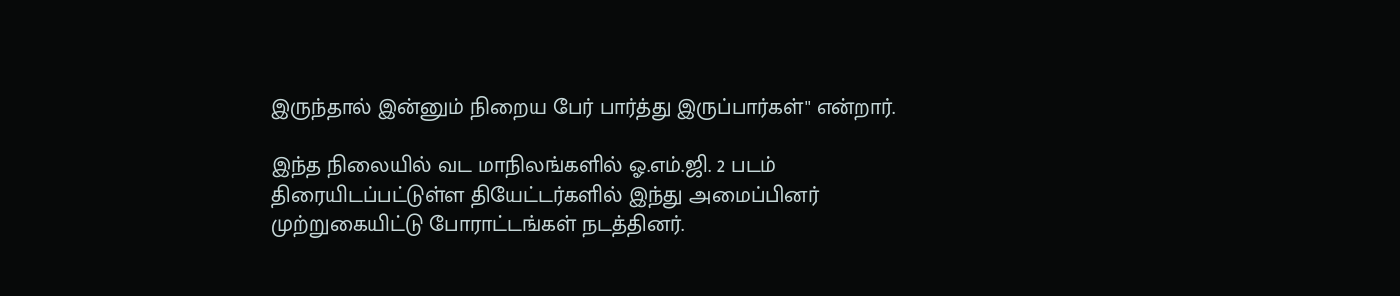இருந்தால் இன்னும் நிறைய பேர் பார்த்து இருப்பார்கள்'' என்றார்.

இந்த நிலையில் வட மாநிலங்களில் ஓ.எம்.ஜி. 2 படம் திரையிடப்பட்டுள்ள தியேட்டர்களில் இந்து அமைப்பினர் முற்றுகையிட்டு போராட்டங்கள் நடத்தினர்.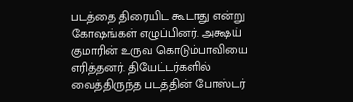படத்தை திரையிட கூடாது என்று கோஷங்கள் எழுப்பினர். அக்ஷய் குமாரின் உருவ கொடும்பாவியை எரித்தனர். தியேட்டர்களில் வைத்திருந்த படத்தின் போஸ்டர்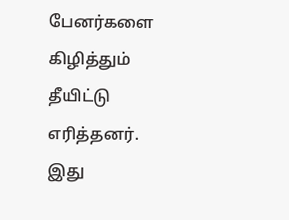பேனர்களை கிழித்தும் தீயிட்டு எரித்தனர். இது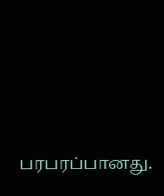பரபரப்பானது.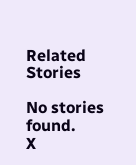Related Stories

No stories found.
X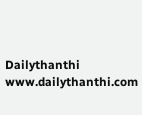Dailythanthi
www.dailythanthi.com